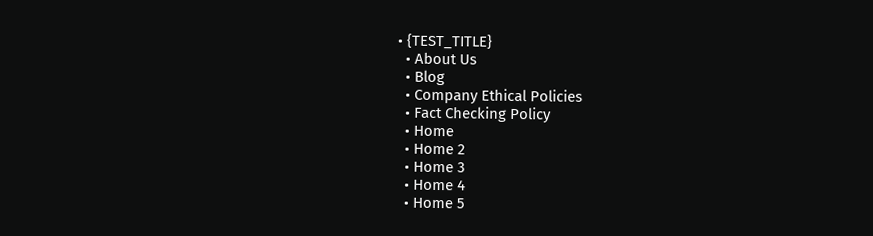• {TEST_TITLE}
  • About Us
  • Blog
  • Company Ethical Policies
  • Fact Checking Policy
  • Home
  • Home 2
  • Home 3
  • Home 4
  • Home 5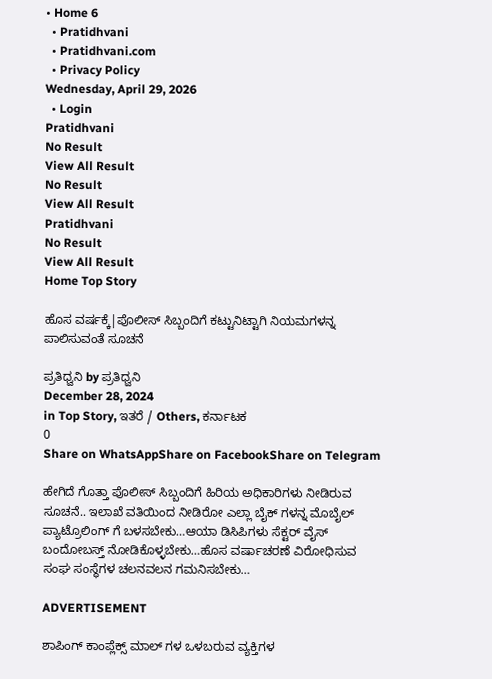• Home 6
  • Pratidhvani
  • Pratidhvani.com
  • Privacy Policy
Wednesday, April 29, 2026
  • Login
Pratidhvani
No Result
View All Result
No Result
View All Result
Pratidhvani
No Result
View All Result
Home Top Story

ಹೊಸ ವರ್ಷಕ್ಕೆ|ಪೊಲೀಸ್ ಸಿಬ್ಬಂದಿಗೆ ಕಟ್ಟುನಿಟ್ಟಾಗಿ ನಿಯಮಗಳನ್ನ ಪಾಲಿಸುವಂತೆ ಸೂಚನೆ

ಪ್ರತಿಧ್ವನಿ by ಪ್ರತಿಧ್ವನಿ
December 28, 2024
in Top Story, ಇತರೆ / Others, ಕರ್ನಾಟಕ
0
Share on WhatsAppShare on FacebookShare on Telegram

ಹೇಗಿದೆ ಗೊತ್ತಾ ಪೊಲೀಸ್ ಸಿಬ್ಬಂದಿಗೆ ಹಿರಿಯ ಅಧಿಕಾರಿಗಳು ನೀಡಿರುವ ಸೂಚನೆ.. ಇಲಾಖೆ ವತಿಯಿಂದ ನೀಡಿರೋ ಎಲ್ಲಾ ಬೈಕ್ ಗಳನ್ನ ಮೊಬೈಲ್ ಪ್ಯಾಟ್ರೊಲಿಂಗ್ ಗೆ ಬಳಸಬೇಕು…ಆಯಾ ಡಿಸಿಪಿಗಳು ಸೆಕ್ಟರ್ ವೈಸ್ ಬಂದೋಬಸ್ತ್ ನೋಡಿಕೊಳ್ಳಬೇಕು…ಹೊಸ ವರ್ಷಾಚರಣೆ ವಿರೋಧಿಸುವ ಸಂಘ ಸಂಸ್ಥೆಗಳ ಚಲನವಲನ ಗಮನಿಸಬೇಕು…

ADVERTISEMENT

ಶಾಪಿಂಗ್ ಕಾಂಪ್ಲೆಕ್ಸ್ ಮಾಲ್ ಗಳ ಒಳಬರುವ ವ್ಯಕ್ತಿಗಳ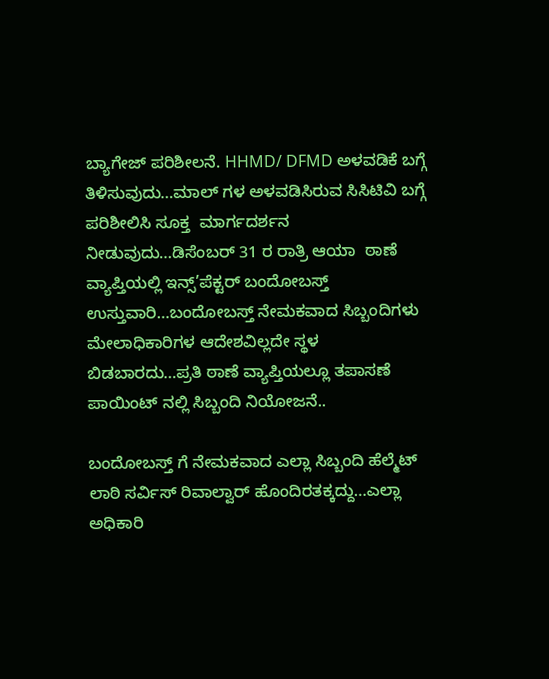ಬ್ಯಾಗೇಜ್ ಪರಿಶೀಲನೆ. HHMD/ DFMD ಅಳವಡಿಕೆ ಬಗ್ಗೆ ತಿಳಿಸುವುದು…ಮಾಲ್ ಗಳ ಅಳವಡಿಸಿರುವ ಸಿಸಿಟಿವಿ ಬಗ್ಗೆ ಪರಿಶೀಲಿಸಿ ಸೂಕ್ತ  ಮಾರ್ಗದರ್ಶನ ನೀಡುವುದು…ಡಿಸೆಂಬರ್ 31 ರ ರಾತ್ರಿ ಆಯಾ  ಠಾಣೆ ವ್ಯಾಪ್ತಿಯಲ್ಲಿ ಇನ್ಸ್’ಪೆಕ್ಟರ್ ಬಂದೋಬಸ್ತ್ ಉಸ್ತುವಾರಿ…ಬಂದೋಬಸ್ತ್ ನೇಮಕವಾದ ಸಿಬ್ಬಂದಿಗಳು ಮೇಲಾಧಿಕಾರಿಗಳ ಆದೇಶವಿಲ್ಲದೇ ಸ್ಥಳ ಬಿಡಬಾರದು…ಪ್ರತಿ ಠಾಣೆ ವ್ಯಾಪ್ತಿಯಲ್ಲೂ ತಪಾಸಣೆ ಪಾಯಿಂಟ್ ನಲ್ಲಿ ಸಿಬ್ಬಂದಿ ನಿಯೋಜನೆ..

ಬಂದೋಬಸ್ತ್ ಗೆ ನೇಮಕವಾದ ಎಲ್ಲಾ ಸಿಬ್ಬಂದಿ ಹೆಲ್ಮೆಟ್ ಲಾಠಿ ಸರ್ವಿಸ್ ರಿವಾಲ್ವಾರ್ ಹೊಂದಿರತಕ್ಕದ್ದು…ಎಲ್ಲಾ ಅಧಿಕಾರಿ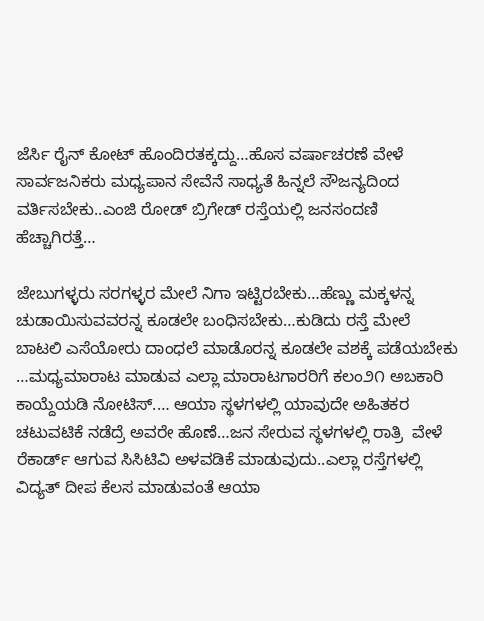ಜೆರ್ಸಿ ರೈನ್ ಕೋಟ್ ಹೊಂದಿರತಕ್ಕದ್ದು…ಹೊಸ ವರ್ಷಾಚರಣೆ ವೇಳೆ ಸಾರ್ವಜನಿಕರು ಮಧ್ಯಪಾನ ಸೇವೆನೆ ಸಾಧ್ಯತೆ ಹಿನ್ನಲೆ ಸೌಜನ್ಯದಿಂದ ವರ್ತಿಸಬೇಕು..ಎಂಜಿ ರೋಡ್ ಬ್ರಿಗೇಡ್ ರಸ್ತೆಯಲ್ಲಿ ಜನಸಂದಣಿ ಹೆಚ್ಚಾಗಿರತ್ತೆ…

ಜೇಬುಗಳ್ಳರು ಸರಗಳ್ಳರ ಮೇಲೆ ನಿಗಾ ಇಟ್ಟಿರಬೇಕು…ಹೆಣ್ಣು ಮಕ್ಕಳನ್ನ ಚುಡಾಯಿಸುವವರನ್ನ ಕೂಡಲೇ ಬಂಧಿಸಬೇಕು…ಕುಡಿದು ರಸ್ತೆ ಮೇಲೆ ಬಾಟಲಿ ಎಸೆಯೋರು ದಾಂಧಲೆ ಮಾಡೊರನ್ನ ಕೂಡಲೇ ವಶಕ್ಕೆ ಪಡೆಯಬೇಕು …ಮಧ್ಯಮಾರಾಟ ಮಾಡುವ ಎಲ್ಲಾ ಮಾರಾಟಗಾರರಿಗೆ ಕಲಂ೨೧ ಅಬಕಾರಿ ಕಾಯ್ದೆಯಡಿ ನೋಟಿಸ್.… ಆಯಾ ಸ್ಥಳಗಳಲ್ಲಿ ಯಾವುದೇ ಅಹಿತಕರ ಚಟುವಟಿಕೆ ನಡೆದ್ರೆ ಅವರೇ ಹೊಣೆ…ಜನ ಸೇರುವ ಸ್ಥಳಗಳಲ್ಲಿ ರಾತ್ರಿ  ವೇಳೆ ರೆಕಾರ್ಡ್ ಆಗುವ ಸಿಸಿಟಿವಿ ಅಳವಡಿಕೆ ಮಾಡುವುದು..ಎಲ್ಲಾ ರಸ್ತೆಗಳಲ್ಲಿ ವಿದ್ಯತ್ ದೀಪ ಕೆಲಸ ಮಾಡುವಂತೆ ಆಯಾ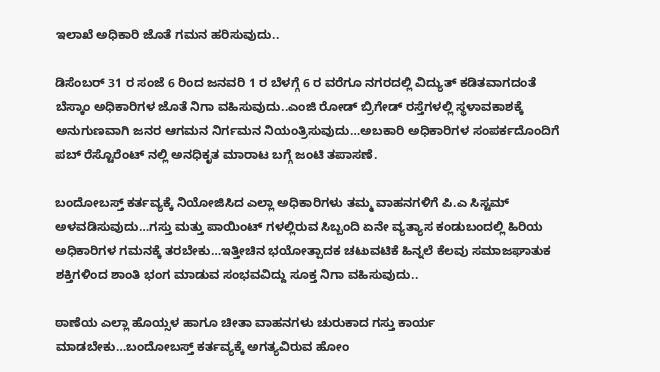ಇಲಾಖೆ ಅಧಿಕಾರಿ ಜೊತೆ ಗಮನ ಹರಿಸುವುದು..

ಡಿಸೆಂಬರ್ 31 ರ ಸಂಜೆ 6 ರಿಂದ ಜನವರಿ 1 ರ ಬೆಳಗ್ಗೆ 6 ರ ವರೆಗೂ ನಗರದಲ್ಲಿ ವಿದ್ಯುತ್ ಕಡಿತವಾಗದಂತೆ ಬೆಸ್ಕಾಂ ಅಧಿಕಾರಿಗಳ ಜೊತೆ ನಿಗಾ ವಹಿಸುವುದು‌..ಎಂಜಿ ರೋಡ್ ಬ್ರಿಗೇಡ್ ರಸ್ತೆಗಳಲ್ಲಿ ಸ್ಥಳಾವಕಾಶಕ್ಕೆ ಅನುಗುಣವಾಗಿ ಜನರ ಆಗಮನ ನಿರ್ಗಮನ ನಿಯಂತ್ರಿಸುವುದು‌…ಅಬಕಾರಿ ಅಧಿಕಾರಿಗಳ ಸಂಪರ್ಕದೊಂದಿಗೆ ಪಬ್ ರೆಸ್ಟೊರೆಂಟ್ ನಲ್ಲಿ ಅನಧಿಕೃತ ಮಾರಾಟ ಬಗ್ಗೆ ಜಂಟಿ ತಪಾಸಣೆ.

ಬಂದೋಬಸ್ತ್ ಕರ್ತವ್ಯಕ್ಕೆ ನಿಯೋಜಿಸಿದ ಎಲ್ಲಾ ಅಧಿಕಾರಿಗಳು ತಮ್ಮ ವಾಹನಗಳಿಗೆ ಪಿ.ಎ ಸಿಸ್ಟಮ್ ಅಳವಡಿಸುವುದು…ಗಸ್ತು ಮತ್ತು ಪಾಯಿಂಟ್ ಗಳಲ್ಲಿರುವ ಸಿಬ್ಬಂದಿ ಏನೇ ವ್ಯತ್ಯಾಸ ಕಂಡುಬಂದಲ್ಲಿ ಹಿರಿಯ ಅಧಿಕಾರಿಗಳ ಗಮನಕ್ಕೆ ತರಬೇಕು…ಇತ್ತೀಚಿನ ಭಯೋತ್ಪಾದಕ ಚಟುವಟಿಕೆ ಹಿನ್ನಲೆ ಕೆಲವು ಸಮಾಜಘಾತುಕ ಶಕ್ತಿಗಳಿಂದ ಶಾಂತಿ ಭಂಗ ಮಾಡುವ ಸಂಭವವಿದ್ದು ಸೂಕ್ತ ನಿಗಾ ವಹಿಸುವುದು‌..

ಠಾಣೆಯ ಎಲ್ಲಾ ಹೊಯ್ಸಳ ಹಾಗೂ ಚೀತಾ ವಾಹನಗಳು ಚುರುಕಾದ ಗಸ್ತು ಕಾರ್ಯ ಮಾಡಬೇಕು…ಬಂದೋಬಸ್ತ್ ಕರ್ತವ್ಯಕ್ಕೆ ಅಗತ್ಯವಿರುವ ಹೋಂ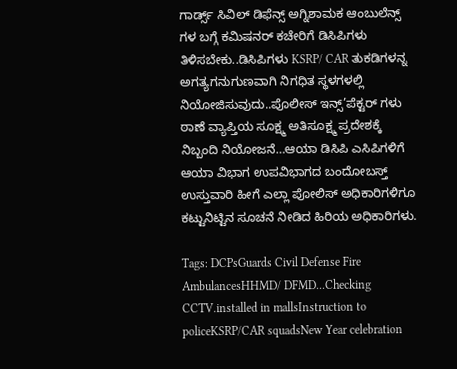ಗಾರ್ಡ್ಸ್ ಸಿವಿಲ್ ಡಿಫೆನ್ಸ್ ಅಗ್ನಿಶಾಮಕ ಆಂಬುಲೆನ್ಸ್ ಗಳ ಬಗ್ಗೆ ಕಮಿಷನರ್ ಕಚೇರಿಗೆ ಡಿಸಿಪಿಗಳು ತಿಳಿಸಬೇಕು‌..ಡಿಸಿಪಿಗಳು KSRP/ CAR ತುಕಡಿಗಳನ್ನ  ಅಗತ್ಯಗನುಗುಣವಾಗಿ ನಿಗಧಿತ ಸ್ಥಳಗಳಲ್ಲಿ ನಿಯೋಜಿಸುವುದು‌‌..ಪೊಲೀಸ್ ಇನ್ಸ್’ಪೆಕ್ಟರ್ ಗಳು ಠಾಣೆ ವ್ಯಾಪ್ತಿಯ ಸೂಕ್ಷ್ಮ ಅತಿಸೂಕ್ಷ್ಮ ಪ್ರದೇಶಕ್ಕೆ ನಿಬ್ಬಂದಿ ನಿಯೋಜನೆ…ಆಯಾ ಡಿಸಿಪಿ ಎಸಿಪಿಗಳಿಗೆ ಆಯಾ ವಿಭಾಗ ಉಪವಿಭಾಗದ ಬಂದೋಬಸ್ತ್ ಉಸ್ತುವಾರಿ ಹೀಗೆ ಎಲ್ಲಾ ಪೋಲಿಸ್ ಅಧಿಕಾರಿಗಳಿಗೂ ಕಟ್ಟುನಿಟ್ಟಿನ ಸೂಚನೆ ನೀಡಿದ ಹಿರಿಯ ಅಧಿಕಾರಿಗಳು.

Tags: DCPsGuards Civil Defense Fire AmbulancesHHMD/ DFMD...Checking CCTV.installed in mallsInstruction to policeKSRP/CAR squadsNew Year celebration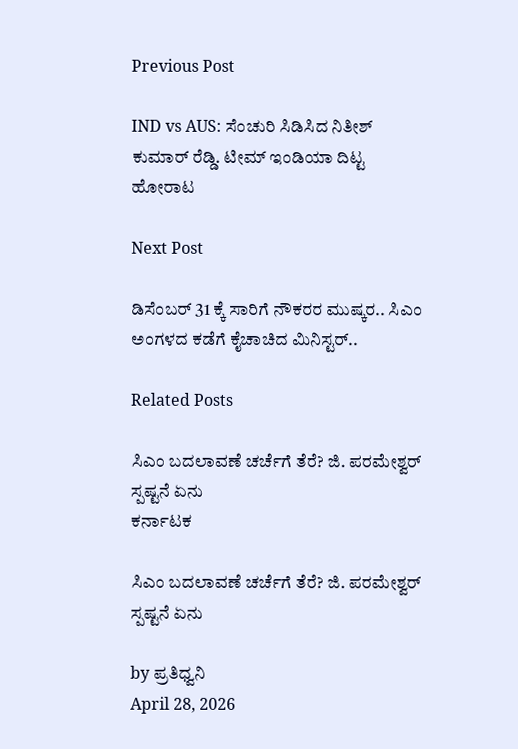Previous Post

IND vs AUS: ಸೆಂಚುರಿ ಸಿಡಿಸಿದ ನಿತೀಶ್ ಕುಮಾರ್ ರೆಡ್ಡಿ. ಟೀಮ್ ಇಂಡಿಯಾ ದಿಟ್ಟ ಹೋರಾಟ

Next Post

ಡಿಸೆಂಬರ್ 31 ಕ್ಕೆ ಸಾರಿಗೆ ನೌಕರರ ಮುಷ್ಕರ.. ಸಿಎಂ ಅಂಗಳದ ಕಡೆಗೆ ಕೈಚಾಚಿದ ಮಿನಿಸ್ಟರ್..

Related Posts

ಸಿಎಂ ಬದಲಾವಣೆ ಚರ್ಚೆಗೆ ತೆರೆ? ಜಿ. ಪರಮೇಶ್ವರ್ ಸ್ಪಷ್ಟನೆ ಏನು
ಕರ್ನಾಟಕ

ಸಿಎಂ ಬದಲಾವಣೆ ಚರ್ಚೆಗೆ ತೆರೆ? ಜಿ. ಪರಮೇಶ್ವರ್ ಸ್ಪಷ್ಟನೆ ಏನು

by ಪ್ರತಿಧ್ವನಿ
April 28, 2026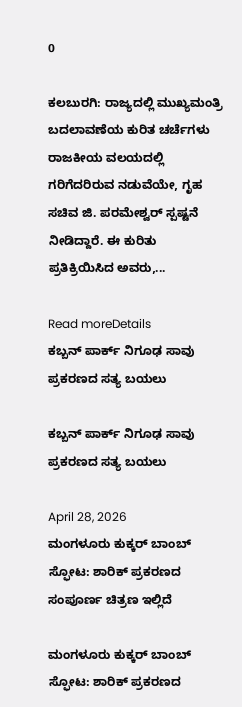0

ಕಲಬುರಗಿ: ರಾಜ್ಯದಲ್ಲಿ ಮುಖ್ಯಮಂತ್ರಿ ಬದಲಾವಣೆಯ ಕುರಿತ ಚರ್ಚೆಗಳು ರಾಜಕೀಯ ವಲಯದಲ್ಲಿ ಗರಿಗೆದರಿರುವ ನಡುವೆಯೇ, ಗೃಹ ಸಚಿವ ಜಿ. ಪರಮೇಶ್ವರ್ ಸ್ಪಷ್ಟನೆ ನೀಡಿದ್ದಾರೆ. ಈ ಕುರಿತು ಪ್ರತಿಕ್ರಿಯಿಸಿದ ಅವರು,...

Read moreDetails
ಕಬ್ಬನ್ ಪಾರ್ಕ್ ನಿಗೂಢ ಸಾವು ಪ್ರಕರಣದ ಸತ್ಯ ಬಯಲು

ಕಬ್ಬನ್ ಪಾರ್ಕ್ ನಿಗೂಢ ಸಾವು ಪ್ರಕರಣದ ಸತ್ಯ ಬಯಲು

April 28, 2026
ಮಂಗಳೂರು ಕುಕ್ಕರ್ ಬಾಂಬ್ ಸ್ಫೋಟ: ಶಾರಿಕ್ ಪ್ರಕರಣದ ಸಂಪೂರ್ಣ ಚಿತ್ರಣ ಇಲ್ಲಿದೆ

ಮಂಗಳೂರು ಕುಕ್ಕರ್ ಬಾಂಬ್ ಸ್ಫೋಟ: ಶಾರಿಕ್ ಪ್ರಕರಣದ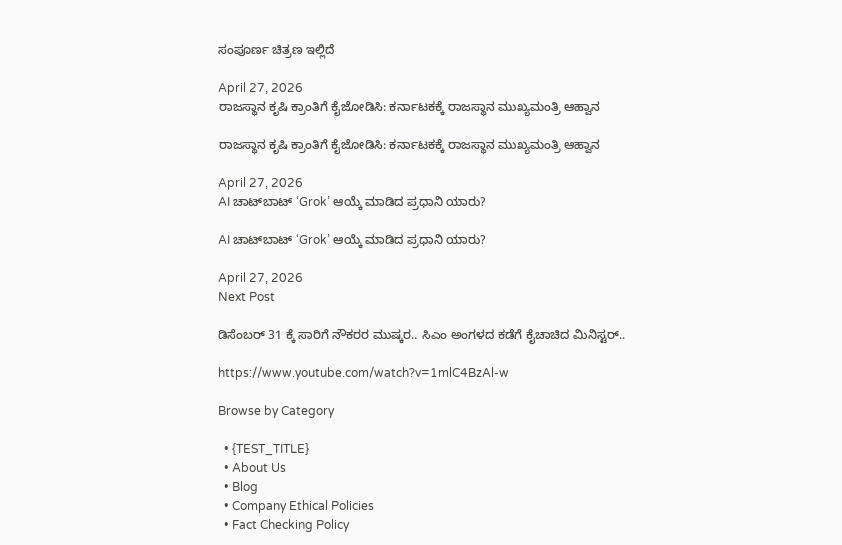ಸಂಪೂರ್ಣ ಚಿತ್ರಣ ಇಲ್ಲಿದೆ

April 27, 2026
ರಾಜಸ್ಥಾನ ಕೃಷಿ ಕ್ರಾಂತಿಗೆ ಕೈಜೋಡಿಸಿ: ಕರ್ನಾಟಕಕ್ಕೆ ರಾಜಸ್ಥಾನ ಮುಖ್ಯಮಂತ್ರಿ ಆಹ್ವಾನ

ರಾಜಸ್ಥಾನ ಕೃಷಿ ಕ್ರಾಂತಿಗೆ ಕೈಜೋಡಿಸಿ: ಕರ್ನಾಟಕಕ್ಕೆ ರಾಜಸ್ಥಾನ ಮುಖ್ಯಮಂತ್ರಿ ಆಹ್ವಾನ

April 27, 2026
AI ಚಾಟ್‌ಬಾಟ್ ‘Grok’ ಆಯ್ಕೆ ಮಾಡಿದ ಪ್ರಧಾನಿ ಯಾರು?

AI ಚಾಟ್‌ಬಾಟ್ ‘Grok’ ಆಯ್ಕೆ ಮಾಡಿದ ಪ್ರಧಾನಿ ಯಾರು?

April 27, 2026
Next Post

ಡಿಸೆಂಬರ್ 31 ಕ್ಕೆ ಸಾರಿಗೆ ನೌಕರರ ಮುಷ್ಕರ.. ಸಿಎಂ ಅಂಗಳದ ಕಡೆಗೆ ಕೈಚಾಚಿದ ಮಿನಿಸ್ಟರ್..

https://www.youtube.com/watch?v=1mlC4BzAl-w

Browse by Category

  • {TEST_TITLE}
  • About Us
  • Blog
  • Company Ethical Policies
  • Fact Checking Policy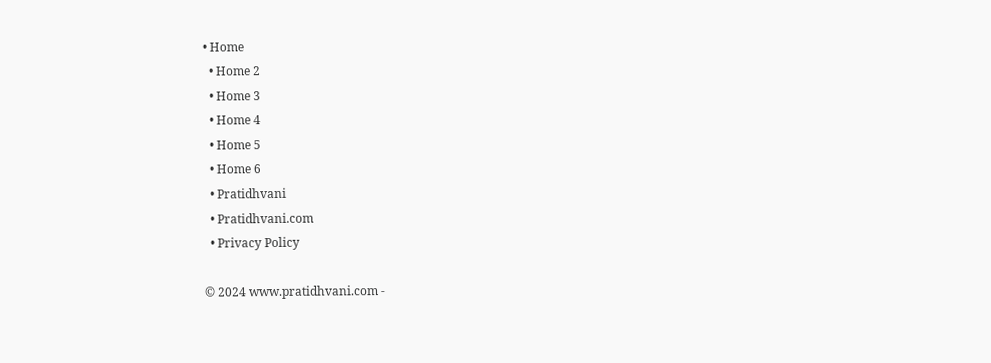• Home
  • Home 2
  • Home 3
  • Home 4
  • Home 5
  • Home 6
  • Pratidhvani
  • Pratidhvani.com
  • Privacy Policy

© 2024 www.pratidhvani.com -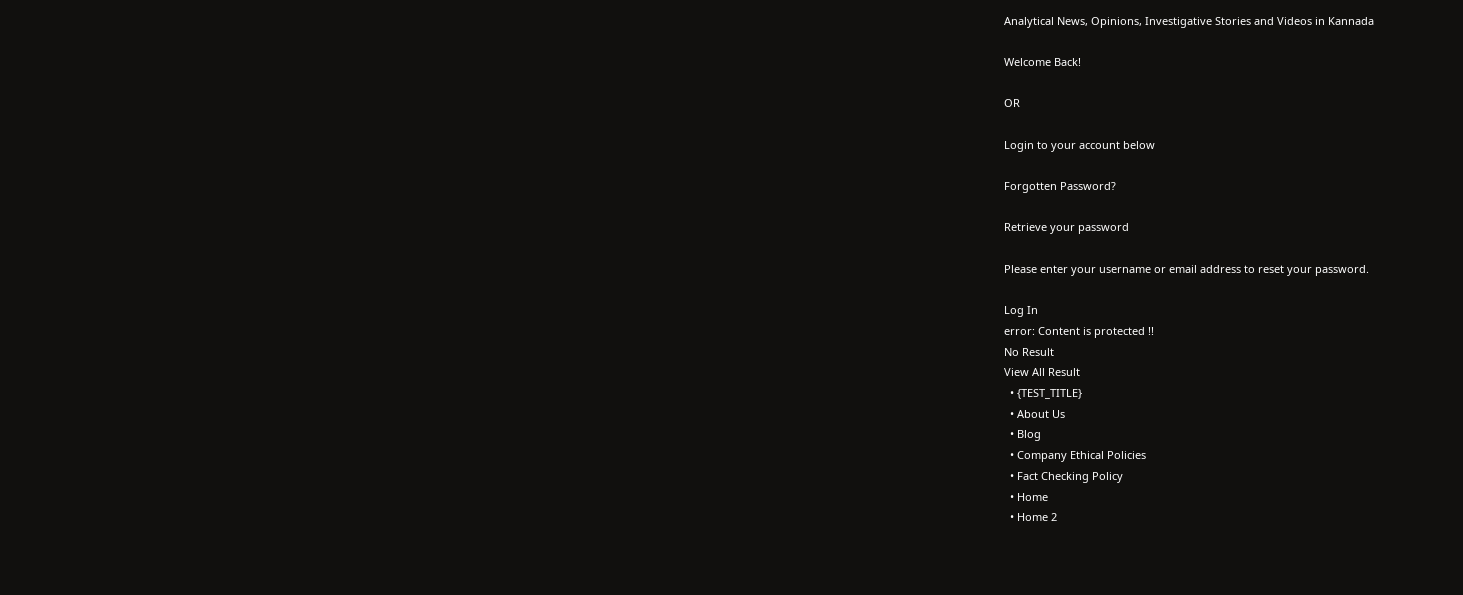Analytical News, Opinions, Investigative Stories and Videos in Kannada

Welcome Back!

OR

Login to your account below

Forgotten Password?

Retrieve your password

Please enter your username or email address to reset your password.

Log In
error: Content is protected !!
No Result
View All Result
  • {TEST_TITLE}
  • About Us
  • Blog
  • Company Ethical Policies
  • Fact Checking Policy
  • Home
  • Home 2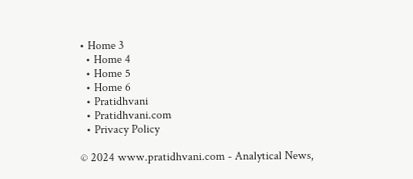• Home 3
  • Home 4
  • Home 5
  • Home 6
  • Pratidhvani
  • Pratidhvani.com
  • Privacy Policy

© 2024 www.pratidhvani.com - Analytical News,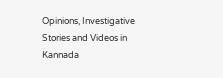Opinions, Investigative Stories and Videos in Kannada